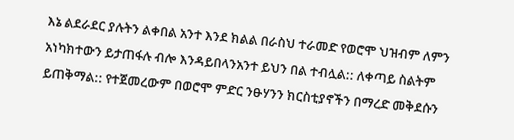እኔ ልደራደር ያሉትን ልቀበል አንተ እንደ ክልል በራስህ ተራመድ የወሮሞ ህዝብም ለምን አነካክተውን ይታጠፋሉ ብሎ እንዳይበላንአንተ ይህን በል ተብሏል:: ለቀጣይ ስልትም ይጠቅማል:: የተጀመረውም በወሮሞ ምድር ንፁሃንን ክርስቲያኖችን በማረድ መቅደሱን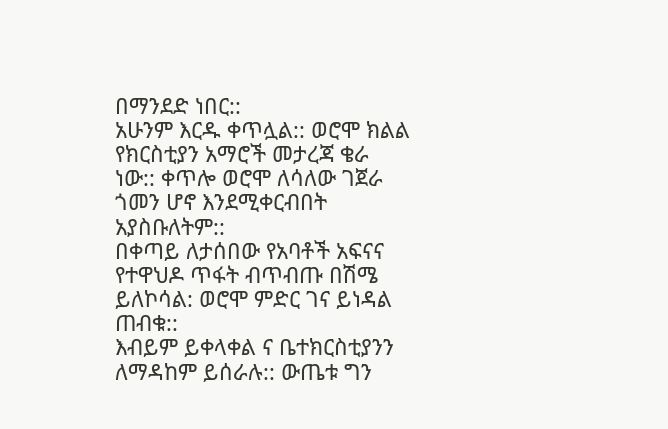በማንደድ ነበር::
አሁንም እርዱ ቀጥሏል:: ወሮሞ ክልል የክርስቲያን አማሮች መታረጃ ቄራ ነው:: ቀጥሎ ወሮሞ ለሳለው ገጀራ ጎመን ሆኖ እንደሚቀርብበት አያስቡለትም::
በቀጣይ ለታሰበው የአባቶች አፍናና የተዋህዶ ጥፋት ብጥብጡ በሽሜ ይለኮሳል: ወሮሞ ምድር ገና ይነዳል ጠብቁ::
እብይም ይቀላቀል ና ቤተክርስቲያንን ለማዳከም ይሰራሉ:: ውጤቱ ግን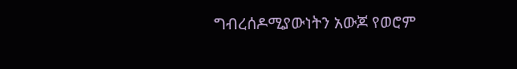ግብረሰዶሚያውነትን አውጆ የወሮም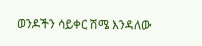ወንዶችን ሳይቀር ሽሜ እንዳለው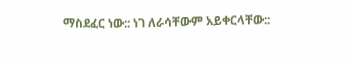ማስደፈር ነው:: ነገ ለራሳቸውም አይቀርላቸው::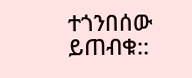ተጎንበሰው ይጠብቁ::